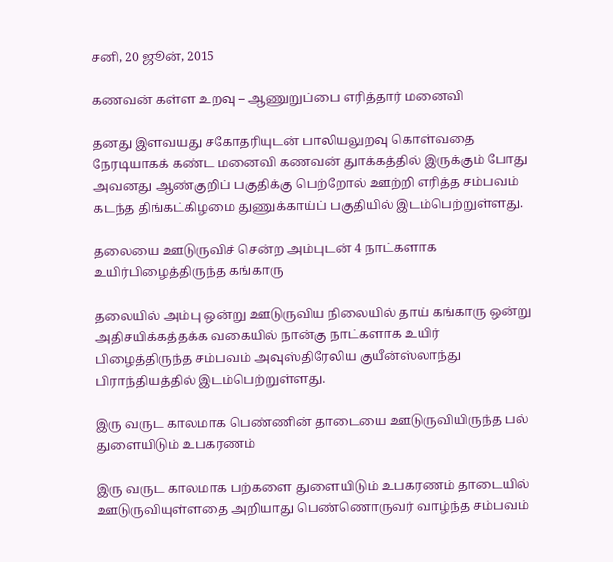சனி, 20 ஜூன், 2015

கணவன் கள்ள உறவு – ஆணுறுப்பை எரித்தார் மனைவி

தனது இளவயது சகோதரியுடன் பாலியலுறவு கொள்வதை நேரடியாகக் கண்ட மனைவி கணவன் துாக்கத்தில் இருக்கும் போது அவனது ஆண்குறிப் பகுதிக்கு பெற்றோல் ஊற்றி எரித்த சம்பவம் கடந்த திங்கட்கிழமை துணுக்காய்ப் பகுதியில் இடம்பெற்றுள்ளது.

தலையை ஊடுருவிச் சென்ற அம்புடன் 4 நாட்களாக உயிர்பிழைத்திருந்த கங்காரு

தலையில் அம்பு ஒன்று ஊடுருவிய நிலையில் தாய் கங்காரு ஒன்று அதிசயிக்கத்தக்க வகையில் நான்கு நாட்களாக உயிர் பிழைத்திருந்த சம்பவம் அவுஸ்திரேலிய குயீன்ஸ்லாந்து பிராந்தியத்தில் இடம்பெற்றுள்ளது.

இரு வருட காலமாக பெண்ணின் தாடையை ஊடுருவியிருந்த பல் துளையிடும் உபகரணம்

இரு வருட காலமாக பற்களை துளையிடும் உபகரணம் தாடையில் ஊடுருவியுள்ளதை அறியாது பெண்ணொருவர் வாழ்ந்த சம்பவம்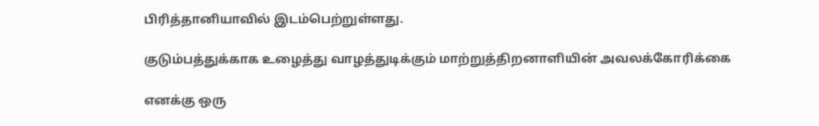பிரித்தானியாவில் இடம்பெற்றுள்ளது.

குடும்பத்துக்காக உழைத்து வாழத்துடிக்கும் மாற்றுத்திறனாளியின் அவலக்கோரிக்கை

எனக்கு ஒரு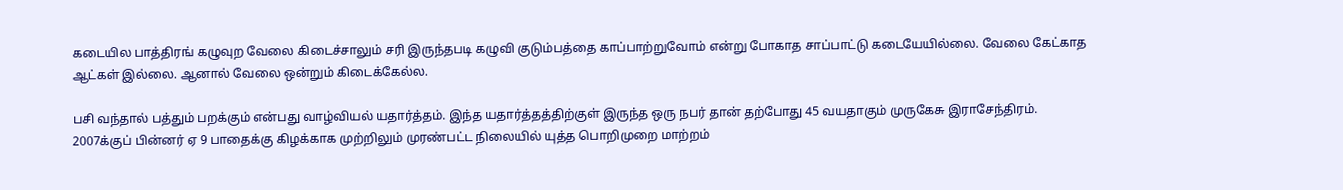கடையில பாத்திரங் கழுவுற வேலை கிடைச்சாலும் சரி இருந்தபடி கழுவி குடும்பத்தை காப்பாற்றுவோம் என்று போகாத சாப்பாட்டு கடையேயில்லை. வேலை கேட்காத ஆட்கள் இல்லை. ஆனால் வேலை ஒன்றும் கிடைக்கேல்ல.

பசி வந்தால் பத்தும் பறக்கும் என்பது வாழ்வியல் யதார்த்தம். இந்த யதார்த்தத்திற்குள் இருந்த ஒரு நபர் தான் தற்போது 45 வயதாகும் முருகேசு இராசேந்திரம். 2007க்குப் பின்னர் ஏ 9 பாதைக்கு கிழக்காக முற்றிலும் முரண்பட்ட நிலையில் யுத்த பொறிமுறை மாற்றம்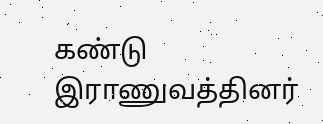கண்டு இராணுவத்தினர்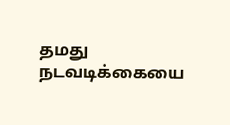தமது நடவடிக்கையை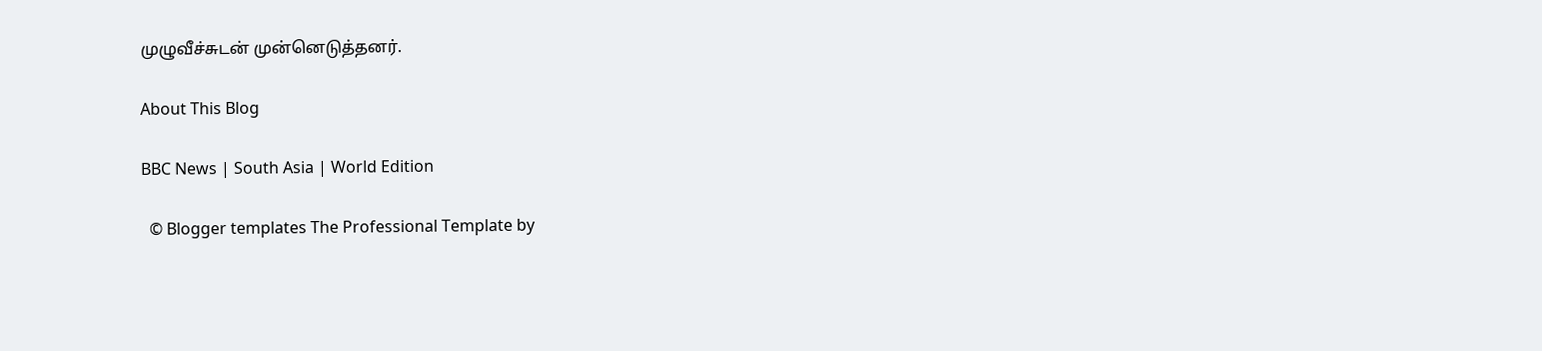முழுவீச்சுடன் முன்னெடுத்தனர்.

About This Blog

BBC News | South Asia | World Edition

  © Blogger templates The Professional Template by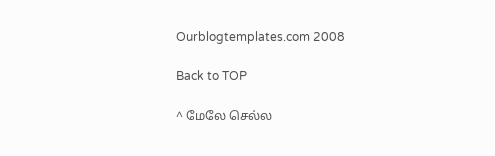Ourblogtemplates.com 2008

Back to TOP

^ மேலே செல்ல